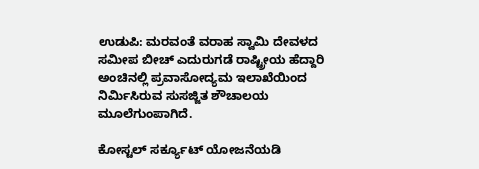ಉಡುಪಿ: ಮರವಂತೆ ವರಾಹ ಸ್ವಾಮಿ ದೇವಳದ ಸಮೀಪ ಬೀಚ್ ಎದುರುಗಡೆ ರಾಷ್ಟ್ರೀಯ ಹೆದ್ದಾರಿ ಅಂಚಿನಲ್ಲಿ ಪ್ರವಾಸೋದ್ಯಮ ಇಲಾಖೆಯಿಂದ ನಿರ್ಮಿಸಿರುವ ಸುಸಜ್ಜಿತ ಶೌಚಾಲಯ ಮೂಲೆಗುಂಪಾಗಿದೆ.

ಕೋಸ್ಟಲ್ ಸರ್ಕ್ಯೂಟ್ ಯೋಜನೆಯಡಿ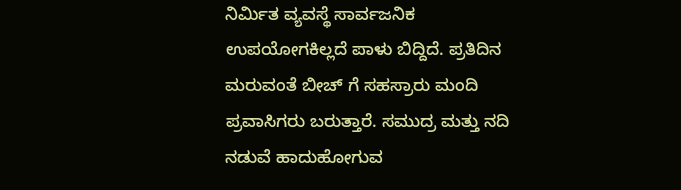ನಿರ್ಮಿತ ವ್ಯವಸ್ಥೆ ಸಾರ್ವಜನಿಕ ಉಪಯೋಗಕಿಲ್ಲದೆ ಪಾಳು ಬಿದ್ದಿದೆ. ಪ್ರತಿದಿನ ಮರುವಂತೆ ಬೀಚ್ ಗೆ ಸಹಸ್ರಾರು ಮಂದಿ ಪ್ರವಾಸಿಗರು ಬರುತ್ತಾರೆ. ಸಮುದ್ರ ಮತ್ತು ನದಿ ನಡುವೆ ಹಾದುಹೋಗುವ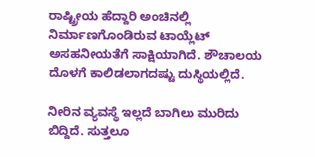ರಾಷ್ಟ್ರೀಯ ಹೆದ್ದಾರಿ ಅಂಚಿನಲ್ಲಿ ನಿರ್ಮಾಣಗೊಂಡಿರುವ ಟಾಯ್ಲೆಟ್ ಅಸಹನೀಯತೆಗೆ ಸಾಕ್ಷಿಯಾಗಿದೆ. ಶೌಚಾಲಯ ದೊಳಗೆ ಕಾಲಿಡಲಾಗದಷ್ಟು ದುಸ್ಥಿಯಲ್ಲಿದೆ.

ನೀರಿನ ವ್ಯವಸ್ಥೆ ಇಲ್ಲದೆ ಬಾಗಿಲು ಮುರಿದು ಬಿದ್ದಿದೆ. ಸುತ್ತಲೂ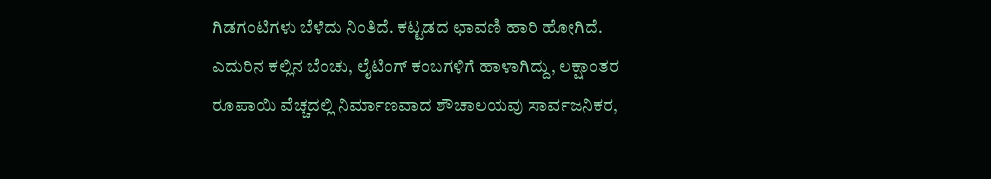ಗಿಡಗಂಟಿಗಳು ಬೆಳೆದು ನಿಂತಿದೆ. ಕಟ್ಟಡದ ಛಾವಣಿ ಹಾರಿ ಹೋಗಿದೆ. ಎದುರಿನ ಕಲ್ಲಿನ ಬೆಂಚು, ಲೈಟಿಂಗ್ ಕಂಬಗಳಿಗೆ ಹಾಳಾಗಿದ್ದು, ಲಕ್ಷಾಂತರ ರೂಪಾಯಿ ವೆಚ್ಚದಲ್ಲಿ ನಿರ್ಮಾಣವಾದ ಶೌಚಾಲಯವು ಸಾರ್ವಜನಿಕರ,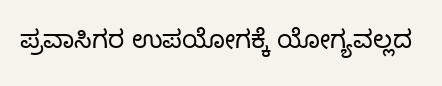ಪ್ರವಾಸಿಗರ ಉಪಯೋಗಕ್ಕೆ ಯೋಗ್ಯವಲ್ಲದ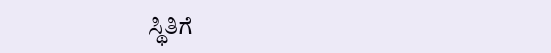ಸ್ಥಿತಿಗೆ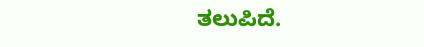ತಲುಪಿದೆ.